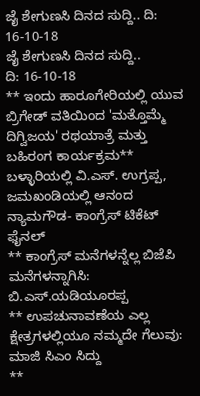ಜೈ ಶೇಗುಣಸಿ ದಿನದ ಸುದ್ದಿ.. ದಿ: 16-10-18
ಜೈ ಶೇಗುಣಸಿ ದಿನದ ಸುದ್ದಿ..
ದಿ: 16-10-18
** ಇಂದು ಹಾರೂಗೇರಿಯಲ್ಲಿ ಯುವ ಬ್ರಿಗೇಡ್ ವತಿಯಿಂದ 'ಮತ್ತೊಮ್ಮೆ ದಿಗ್ವಿಜಯ' ರಥಯಾತ್ರೆ ಮತ್ತು ಬಹಿರಂಗ ಕಾರ್ಯಕ್ರಮ** ಬಳ್ಳಾರಿಯಲ್ಲಿ ವಿ.ಎಸ್. ಉಗ್ರಪ್ಪ, ಜಮಖಂಡಿಯಲ್ಲಿ ಆನಂದ ನ್ಯಾಮಗೌಡ- ಕಾಂಗ್ರೆಸ್ ಟಿಕೆಟ್ ಫೈನಲ್
** ಕಾಂಗ್ರೆಸ್ ಮನೆಗಳನ್ನೆಲ್ಲ ಬಿಜೆಪಿ ಮನೆಗಳನ್ನಾಗಿಸಿ: ಬಿ.ಎಸ್.ಯಡಿಯೂರಪ್ಪ
** ಉಪಚುನಾವಣೆಯ ಎಲ್ಲ ಕ್ಷೇತ್ರಗಳಲ್ಲಿಯೂ ನಮ್ಮದೇ ಗೆಲುವು: ಮಾಜಿ ಸಿಎಂ ಸಿದ್ದು
**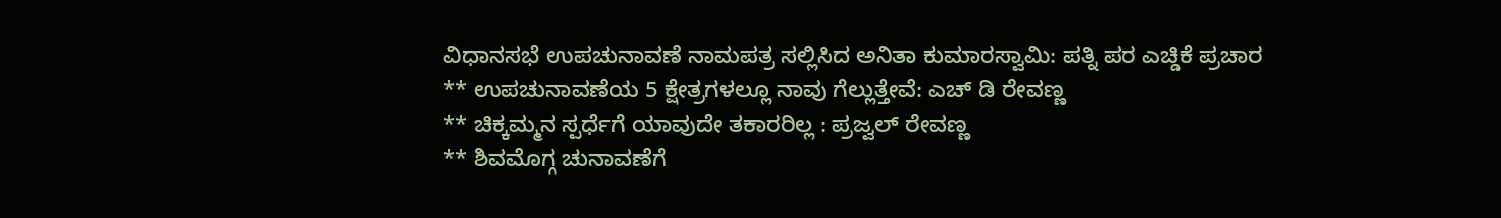ವಿಧಾನಸಭೆ ಉಪಚುನಾವಣೆ ನಾಮಪತ್ರ ಸಲ್ಲಿಸಿದ ಅನಿತಾ ಕುಮಾರಸ್ವಾಮಿ: ಪತ್ನಿ ಪರ ಎಚ್ಡಿಕೆ ಪ್ರಚಾರ
** ಉಪಚುನಾವಣೆಯ 5 ಕ್ಷೇತ್ರಗಳಲ್ಲೂ ನಾವು ಗೆಲ್ಲುತ್ತೇವೆ: ಎಚ್ ಡಿ ರೇವಣ್ಣ
** ಚಿಕ್ಕಮ್ಮನ ಸ್ಪರ್ಧೆಗೆ ಯಾವುದೇ ತಕಾರರಿಲ್ಲ : ಪ್ರಜ್ವಲ್ ರೇವಣ್ಣ
** ಶಿವಮೊಗ್ಗ ಚುನಾವಣೆಗೆ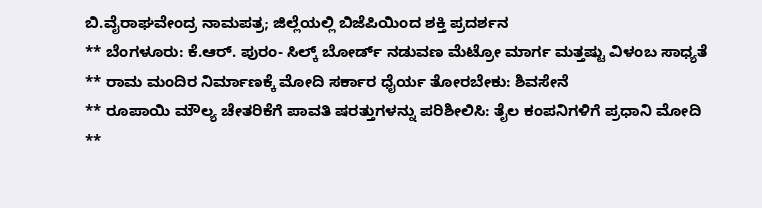ಬಿ.ವೈರಾಘವೇಂದ್ರ ನಾಮಪತ್ರ; ಜಿಲ್ಲೆಯಲ್ಲಿ ಬಿಜೆಪಿಯಿಂದ ಶಕ್ತಿ ಪ್ರದರ್ಶನ
** ಬೆಂಗಳೂರು: ಕೆ.ಆರ್. ಪುರಂ- ಸಿಲ್ಕ್ ಬೋರ್ಡ್ ನಡುವಣ ಮೆಟ್ರೋ ಮಾರ್ಗ ಮತ್ತಷ್ಟು ವಿಳಂಬ ಸಾಧ್ಯತೆ
** ರಾಮ ಮಂದಿರ ನಿರ್ಮಾಣಕ್ಕೆ ಮೋದಿ ಸರ್ಕಾರ ಧೈರ್ಯ ತೋರಬೇಕು: ಶಿವಸೇನೆ
** ರೂಪಾಯಿ ಮೌಲ್ಯ ಚೇತರಿಕೆಗೆ ಪಾವತಿ ಷರತ್ತುಗಳನ್ನು ಪರಿಶೀಲಿಸಿ: ತೈಲ ಕಂಪನಿಗಳಿಗೆ ಪ್ರಧಾನಿ ಮೋದಿ
**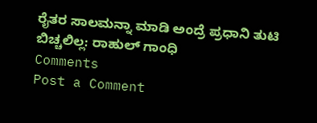ರೈತರ ಸಾಲಮನ್ನಾ ಮಾಡಿ ಅಂದ್ರೆ ಪ್ರಧಾನಿ ತುಟಿ ಬಿಚ್ಚಲಿಲ್ಲ: ರಾಹುಲ್ ಗಾಂಧಿ
Comments
Post a Comment